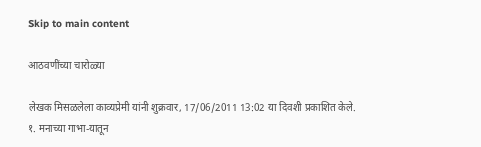Skip to main content

आठवणींच्या चारोळ्या

लेखक मिसळलेला काव्यप्रेमी यांनी शुक्रवार, 17/06/2011 13:02 या दिवशी प्रकाशित केले.
१. मनाच्या गाभा-यातून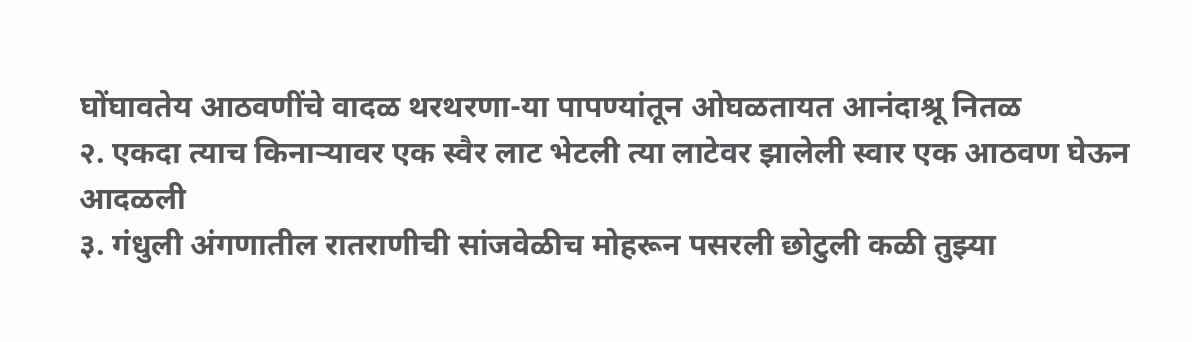घोंघावतेय आठवणींचे वादळ थरथरणा-या पापण्यांतून ओघळतायत आनंदाश्रू नितळ
२. एकदा त्याच किनार्‍यावर एक स्वैर लाट भेटली त्या लाटेवर झालेली स्वार एक आठवण घेऊन आदळली
३. गंधुली अंगणातील रातराणीची सांजवेळीच मोहरून पसरली छोटुली कळी तुझ्या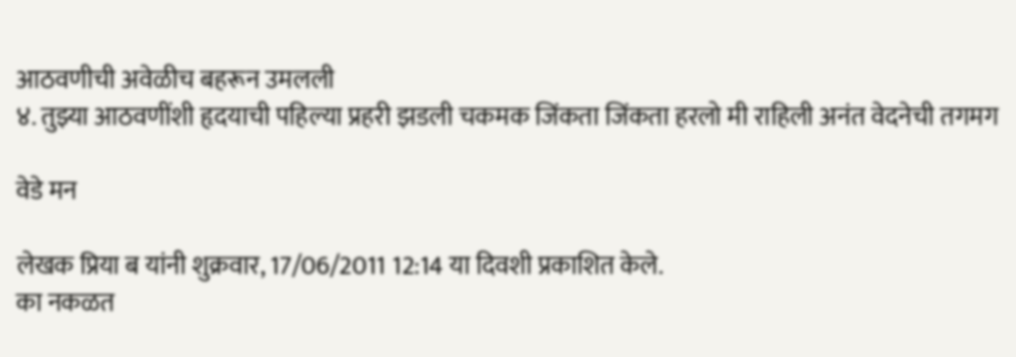आठवणीची अवेळीच बहरून उमलली
४. तुझ्या आठवणींशी हृदयाची पहिल्या प्रहरी झडली चकमक जिंकता जिंकता हरलो मी राहिली अनंत वेदनेची तगमग

वेडे मन

लेखक प्रिया ब यांनी शुक्रवार, 17/06/2011 12:14 या दिवशी प्रकाशित केले.
का नकळत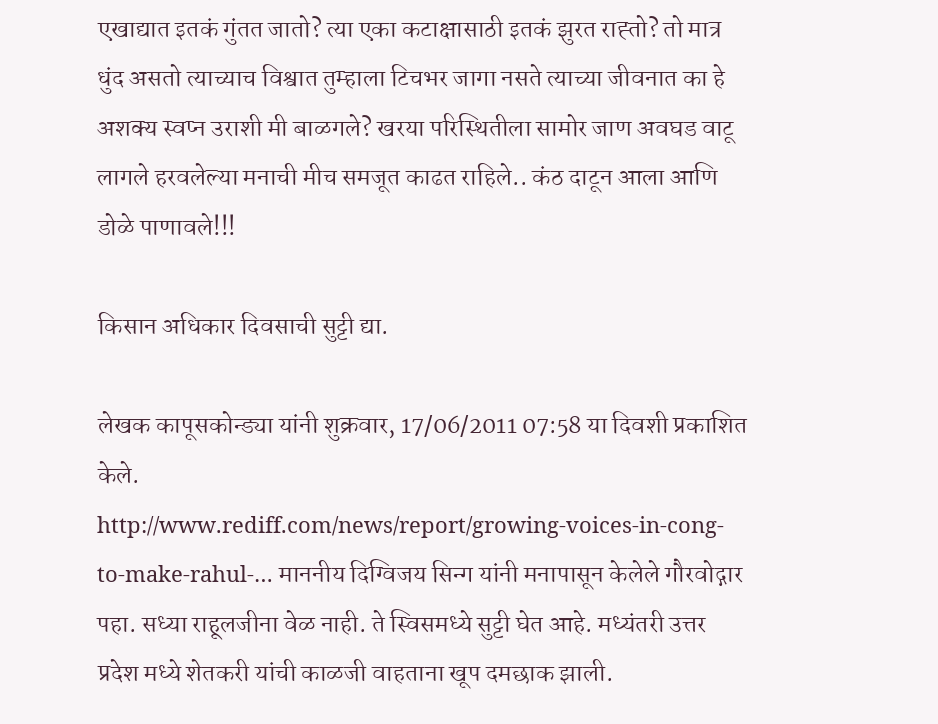एखाद्यात इतकं गुंतत जातो? त्या एका कटाक्षासाठी इतकं झुरत राह्तो? तो मात्र धुंद असतो त्याच्याच विश्वात तुम्हाला टिचभर जागा नसते त्याच्या जीवनात का हे अशक्य स्वप्न उराशी मी बाळगले? खरया परिस्थितीला सामोर जाण अवघड वाटू लागले हरवलेल्या मनाची मीच समजूत काढत राहिले.. कंठ दाटून आला आणि डोळे पाणावले!!!

किसान अधिकार दिवसाची सुट्टी द्या.

लेखक कापूसकोन्ड्या यांनी शुक्रवार, 17/06/2011 07:58 या दिवशी प्रकाशित केले.
http://www.rediff.com/news/report/growing-voices-in-cong-to-make-rahul-… माननीय दिग्विजय सिन्ग यांनी मनापासून केलेले गौरवोद्गार पहा. सध्या राहूलजीना वेळ नाही. ते स्विसमध्ये सुट्टी घेत आहे. मध्यंतरी उत्तर प्रदेश मध्ये शेतकरी यांची काळजी वाहताना खूप दमछाक झाली.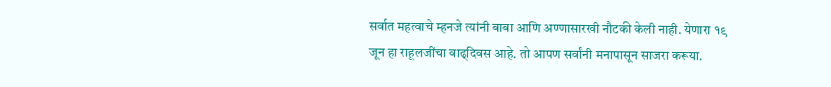सर्वात महत्वाचे म्हनजे त्यांनी बाबा आणि अण्णासारखी नौटकी केली नाही. येणारा १९ जून हा राहूलजींचा वाढ्दिवस आहे. तो आपण सर्वांनी मनापासून साजरा करूया.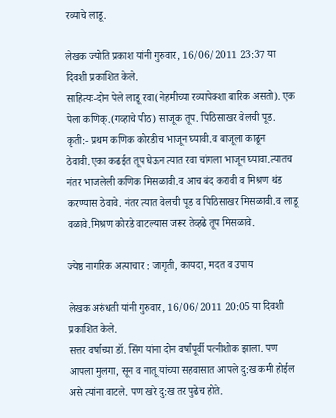रव्याचे लाडू.

लेखक ज्योति प्रकाश यांनी गुरुवार, 16/06/2011 23:37 या दिवशी प्रकाशित केले.
साहित्यः-दोन पेले लाडू रवा(नेहमीच्या रव्यापेक्शा बारिक असतो). एक पेला कणिक्.(गव्हाचे पीठ) साजूक तूप. पिठिसाखर वेलची पूड. कृती:- प्रथम कणिक कोरडीच भाजून घ्यावी.व बाजूला काढून ठेवावी.एका कढईत तूप घेऊन त्यात रवा चांगला भाजून घ्यावा.त्यातच नंतर भाजलेली कणिक मिसळावी.व आच बंद करावी व मिश्रण थंड करण्यास ठेवावे. नंतर त्यात वेलची पूड व पिठिसाखर मिसळावी.व लाडू वळावे.मिश्रण कोरडे वाटल्यास जरूर तेव्हढे तूप मिसळावे.

ज्येष्ठ नागरिक अत्याचार : जागृती, कायदा, मदत व उपाय

लेखक अरुंधती यांनी गुरुवार, 16/06/2011 20:05 या दिवशी प्रकाशित केले.
सत्तर वर्षाच्या डॉ. सिंग यांना दोन वर्षांपूर्वी पत्नीशोक झाला. पण आपला मुलगा, सून व नातू यांच्या सहवासात आपले दु:ख कमी होईल असे त्यांना वाटले. पण खरे दु:ख तर पुढेच होते.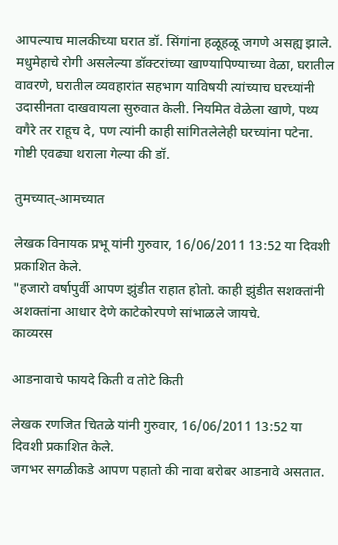आपल्याच मालकीच्या घरात डॉ. सिंगांना हळूहळू जगणे असह्य झाले. मधुमेहाचे रोगी असलेल्या डॉक्टरांच्या खाण्यापिण्याच्या वेळा, घरातील वावरणे, घरातील व्यवहारांत सहभाग याविषयी त्यांच्याच घरच्यांनी उदासीनता दाखवायला सुरुवात केली. नियमित वेळेला खाणे, पथ्य वगैरे तर राहूच दे, पण त्यांनी काही सांगितलेलेही घरच्यांना पटेना. गोष्टी एवढ्या थराला गेल्या की डॉ.

तुमच्यात्-आमच्यात

लेखक विनायक प्रभू यांनी गुरुवार, 16/06/2011 13:52 या दिवशी प्रकाशित केले.
"हजारो वर्षापुर्वी आपण झुंडीत राहात होतो. काही झुंडीत सशक्तांनी अशक्तांना आधार देणे काटेकोरपणे सांभाळले जायचे.
काव्यरस

आडनावाचे फायदे किती व तोटे किती

लेखक रणजित चितळे यांनी गुरुवार, 16/06/2011 13:52 या दिवशी प्रकाशित केले.
जगभर सगळीकडे आपण पहातो की नावा बरोबर आडनावे असतात.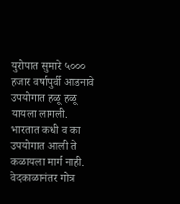युरोपात सुमारे ५००० हजार वर्षापुर्वी आडनावे उपयोगात हळू हळू यायला लागली. भारतात कधी व का उपयोगात आली ते कळायला मार्ग नाही. वेदकाळानंतर गोत्र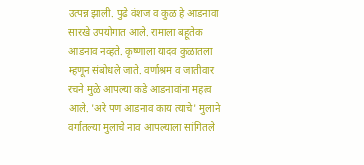उत्पन्न झाली. पुढे वंशज व कुळ हे आडनावा सारखे उपयोगात आले. रामाला बहूतेक आडनाव नव्हते. कृष्णाला यादव कुळातला म्हणून संबोधले जाते. वर्णाश्रम व जातीवार रचने मुळे आपल्या कडे आडनावांना महत्व आले. 'अरे पण आडनाव काय त्याचे' मुलाने वर्गातल्या मुलाचे नाव आपल्याला सांगितले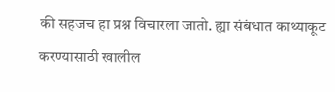की सहजच हा प्रश्न विचारला जातो. ह्या संबंधात काथ्याकूट करण्यासाठी खालील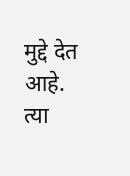मुद्दे देत आहे. त्या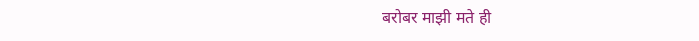बरोबर माझी मते ही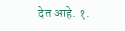देत आहे. १.